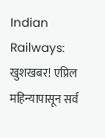Indian Railways: खुशखबर! एप्रिल महिन्यापासून सर्व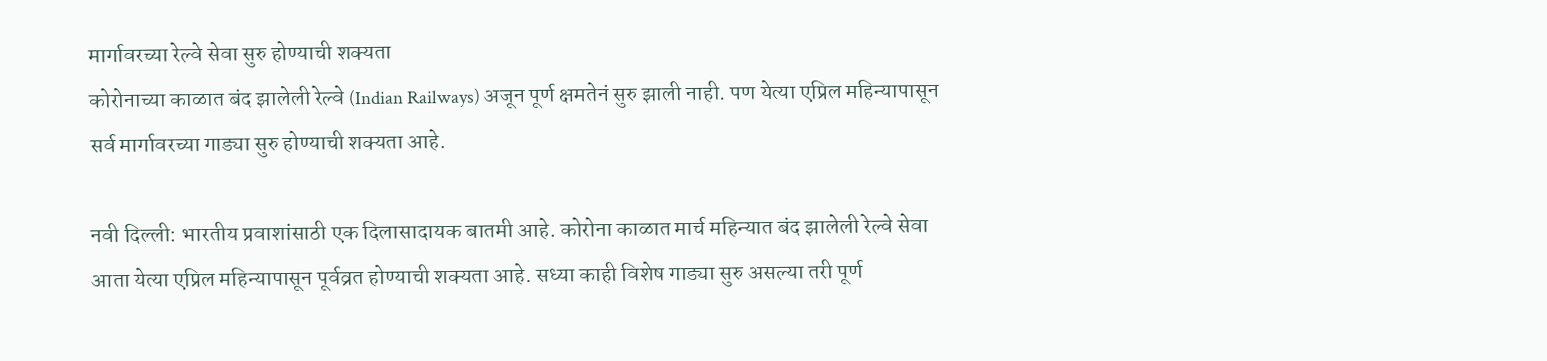मार्गावरच्या रेल्वे सेवा सुरु होण्याची शक्यता
कोरोनाच्या काळात बंद झालेली रेल्वे (Indian Railways) अजून पूर्ण क्षमतेनं सुरु झाली नाही. पण येत्या एप्रिल महिन्यापासून सर्व मार्गावरच्या गाड्या सुरु होण्याची शक्यता आहे.

नवी दिल्ली: भारतीय प्रवाशांसाठी एक दिलासादायक बातमी आहे. कोरोना काळात मार्च महिन्यात बंद झालेली रेल्वे सेवा आता येत्या एप्रिल महिन्यापासून पूर्वव्रत होण्याची शक्यता आहे. सध्या काही विशेष गाड्या सुरु असल्या तरी पूर्ण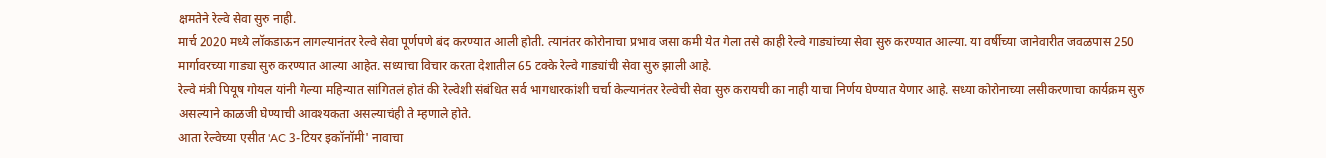क्षमतेने रेल्वे सेवा सुरु नाही.
मार्च 2020 मध्ये लॉकडाऊन लागल्यानंतर रेल्वे सेवा पूर्णपणे बंद करण्यात आली होती. त्यानंतर कोरोनाचा प्रभाव जसा कमी येत गेला तसे काही रेल्वे गाड्यांच्या सेवा सुरु करण्यात आल्या. या वर्षीच्या जानेवारीत जवळपास 250 मार्गावरच्या गाड्या सुरु करण्यात आल्या आहेत. सध्याचा विचार करता देशातील 65 टक्के रेल्वे गाड्यांची सेवा सुरु झाली आहे.
रेल्वे मंत्री पियूष गोयल यांनी गेल्या महिन्यात सांगितलं होतं की रेल्वेशी संबंधित सर्व भागधारकांशी चर्चा केल्यानंतर रेल्वेची सेवा सुरु करायची का नाही याचा निर्णय घेण्यात येणार आहे. सध्या कोरोनाच्या लसीकरणाचा कार्यक्रम सुरु असल्याने काळजी घेण्याची आवश्यकता असल्याचंही ते म्हणाले होते.
आता रेल्वेच्या एसीत 'AC 3-टियर इकॉनॉमी' नावाचा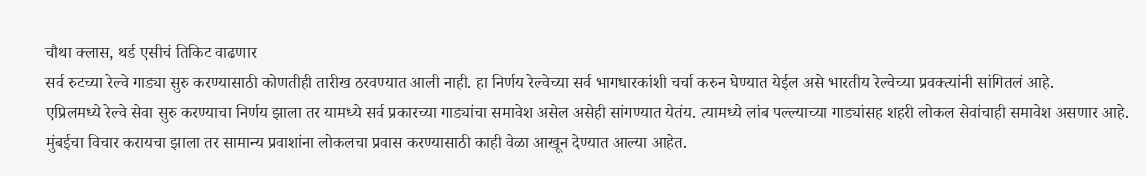चौथा क्लास, थर्ड एसीचं तिकिट वाढणार
सर्व रुटच्या रेल्वे गाड्या सुरु करण्यासाठी कोणतीही तारीख ठरवण्यात आली नाही. हा निर्णय रेल्वेच्या सर्व भागधारकांशी चर्चा करुन घेण्यात येईल असे भारतीय रेल्वेच्या प्रवक्त्यांनी सांगितलं आहे.
एप्रिलमध्ये रेल्वे सेवा सुरु करण्याचा निर्णय झाला तर यामध्ये सर्व प्रकारच्या गाड्यांचा समावेश असेल असेही सांगण्यात येतंय. त्यामध्ये लांब पल्ल्याच्या गाड्यांसह शहरी लोकल सेवांचाही समावेश असणार आहे.
मुंबईचा विचार करायचा झाला तर सामान्य प्रवाशांना लोकलचा प्रवास करण्यासाठी काही वेळा आखून देण्यात आल्या आहेत.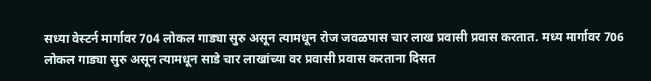सध्या वेस्टर्न मार्गावर 704 लोकल गाड्या सुरु असून त्यामधून रोज जवळपास चार लाख प्रवासी प्रवास करतात. मध्य मार्गावर 706 लोकल गाड्या सुरु असून त्यामधून साडे चार लाखांच्या वर प्रवासी प्रवास करताना दिसत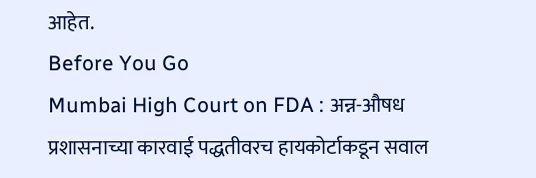आहेत.
Before You Go
Mumbai High Court on FDA : अन्न-औषध प्रशासनाच्या कारवाई पद्धतीवरच हायकोर्टाकडून सवाल